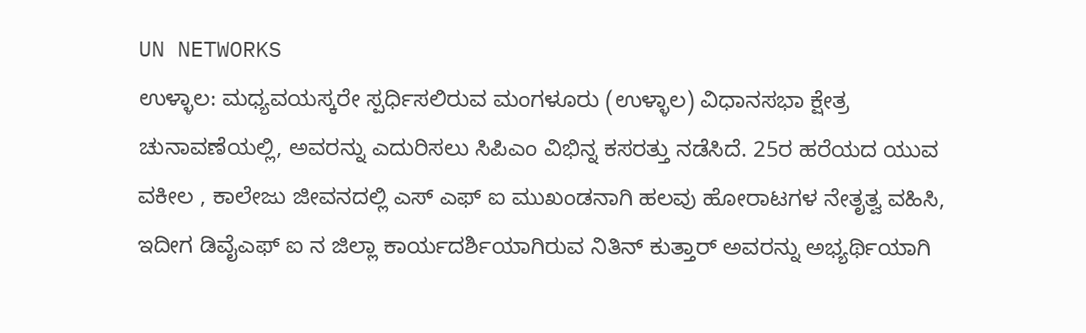UN NETWORKS
ಉಳ್ಳಾಲ: ಮಧ್ಯವಯಸ್ಕರೇ ಸ್ಪರ್ಧಿಸಲಿರುವ ಮಂಗಳೂರು (ಉಳ್ಳಾಲ) ವಿಧಾನಸಭಾ ಕ್ಷೇತ್ರ ಚುನಾವಣೆಯಲ್ಲಿ, ಅವರನ್ನು ಎದುರಿಸಲು ಸಿಪಿಎಂ ವಿಭಿನ್ನ ಕಸರತ್ತು ನಡೆಸಿದೆ. 25ರ ಹರೆಯದ ಯುವ ವಕೀಲ , ಕಾಲೇಜು ಜೀವನದಲ್ಲಿ ಎಸ್ ಎಫ್ ಐ ಮುಖಂಡನಾಗಿ ಹಲವು ಹೋರಾಟಗಳ ನೇತೃತ್ವ ವಹಿಸಿ, ಇದೀಗ ಡಿವೈಎಫ್ ಐ ನ ಜಿಲ್ಲಾ ಕಾರ್ಯದರ್ಶಿಯಾಗಿರುವ ನಿತಿನ್ ಕುತ್ತಾರ್ ಅವರನ್ನು ಅಭ್ಯರ್ಥಿಯಾಗಿ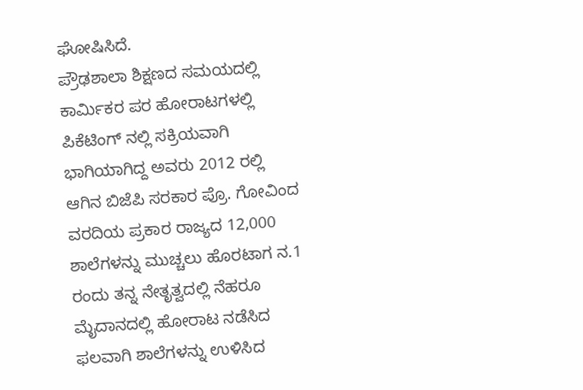ಘೋಷಿಸಿದೆ.
ಪ್ರೌಢಶಾಲಾ ಶಿಕ್ಷಣದ ಸಮಯದಲ್ಲಿ ಕಾರ್ಮಿಕರ ಪರ ಹೋರಾಟಗಳಲ್ಲಿ ಪಿಕೆಟಿಂಗ್ ನಲ್ಲಿ ಸಕ್ರಿಯವಾಗಿ ಭಾಗಿಯಾಗಿದ್ದ ಅವರು 2012 ರಲ್ಲಿ ಆಗಿನ ಬಿಜೆಪಿ ಸರಕಾರ ಪ್ರೊ. ಗೋವಿಂದ ವರದಿಯ ಪ್ರಕಾರ ರಾಜ್ಯದ 12,000 ಶಾಲೆಗಳನ್ನು ಮುಚ್ಚಲು ಹೊರಟಾಗ ನ.1 ರಂದು ತನ್ನ ನೇತೃತ್ವದಲ್ಲಿ ನೆಹರೂ ಮೈದಾನದಲ್ಲಿ ಹೋರಾಟ ನಡೆಸಿದ ಫಲವಾಗಿ ಶಾಲೆಗಳನ್ನು ಉಳಿಸಿದ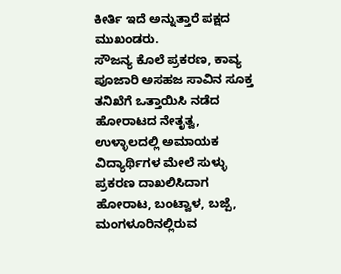ಕೀರ್ತಿ ಇದೆ ಅನ್ನುತ್ತಾರೆ ಪಕ್ಷದ ಮುಖಂಡರು.
ಸೌಜನ್ಯ ಕೊಲೆ ಪ್ರಕರಣ, ಕಾವ್ಯ ಪೂಜಾರಿ ಅಸಹಜ ಸಾವಿನ ಸೂಕ್ತ ತನಿಖೆಗೆ ಒತ್ತಾಯಿಸಿ ನಡೆದ ಹೋರಾಟದ ನೇತೃತ್ವ, ಉಳ್ಳಾಲದಲ್ಲಿ ಅಮಾಯಕ ವಿದ್ಯಾರ್ಥಿಗಳ ಮೇಲೆ ಸುಳ್ಳು ಪ್ರಕರಣ ದಾಖಲಿಸಿದಾಗ ಹೋರಾಟ, ಬಂಟ್ವಾಳ, ಬಜ್ಪೆ, ಮಂಗಳೂರಿನಲ್ಲಿರುವ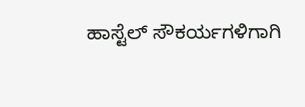ಹಾಸ್ಟೆಲ್ ಸೌಕರ್ಯಗಳಿಗಾಗಿ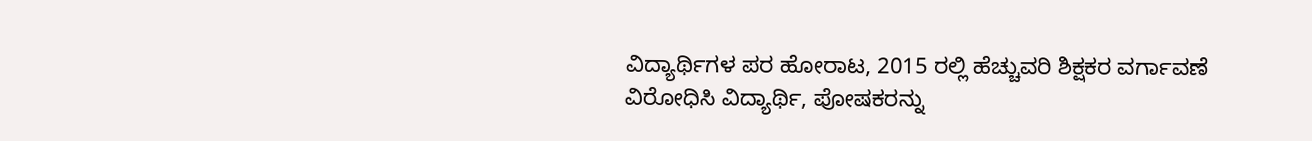ವಿದ್ಯಾರ್ಥಿಗಳ ಪರ ಹೋರಾಟ, 2015 ರಲ್ಲಿ ಹೆಚ್ಚುವರಿ ಶಿಕ್ಷಕರ ವರ್ಗಾವಣೆ ವಿರೋಧಿಸಿ ವಿದ್ಯಾರ್ಥಿ, ಪೋಷಕರನ್ನು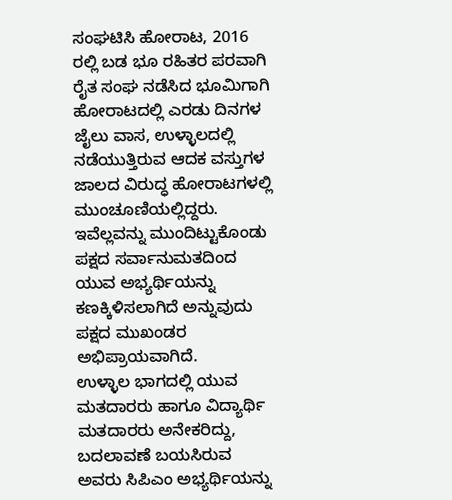ಸಂಘಟಿಸಿ ಹೋರಾಟ, 2016 ರಲ್ಲಿ ಬಡ ಭೂ ರಹಿತರ ಪರವಾಗಿ ರೈತ ಸಂಘ ನಡೆಸಿದ ಭೂಮಿಗಾಗಿ ಹೋರಾಟದಲ್ಲಿ ಎರಡು ದಿನಗಳ ಜೈಲು ವಾಸ, ಉಳ್ಳಾಲದಲ್ಲಿ ನಡೆಯುತ್ತಿರುವ ಆದಕ ವಸ್ತುಗಳ ಜಾಲದ ವಿರುದ್ಧ ಹೋರಾಟಗಳಲ್ಲಿ ಮುಂಚೂಣಿಯಲ್ಲಿದ್ದರು. ಇವೆಲ್ಲವನ್ನು ಮುಂದಿಟ್ಟುಕೊಂಡು ಪಕ್ಷದ ಸರ್ವಾನುಮತದಿಂದ ಯುವ ಅಭ್ಯರ್ಥಿಯನ್ನು ಕಣಕ್ಕಿಳಿಸಲಾಗಿದೆ ಅನ್ನುವುದು ಪಕ್ಷದ ಮುಖಂಡರ ಅಭಿಪ್ರಾಯವಾಗಿದೆ.
ಉಳ್ಳಾಲ ಭಾಗದಲ್ಲಿ ಯುವ ಮತದಾರರು ಹಾಗೂ ವಿದ್ಯಾರ್ಥಿ ಮತದಾರರು ಅನೇಕರಿದ್ದು, ಬದಲಾವಣೆ ಬಯಸಿರುವ ಅವರು ಸಿಪಿಎಂ ಅಭ್ಯರ್ಥಿಯನ್ನು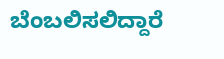ಬೆಂಬಲಿಸಲಿದ್ದಾರೆ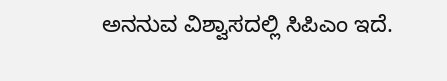ಅನನುವ ವಿಶ್ವಾಸದಲ್ಲಿ ಸಿಪಿಎಂ ಇದೆ.